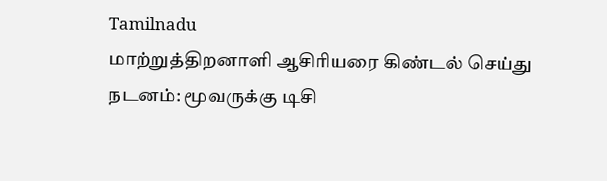Tamilnadu
மாற்றுத்திறனாளி ஆசிரியரை கிண்டல் செய்து நடனம்: மூவருக்கு டிசி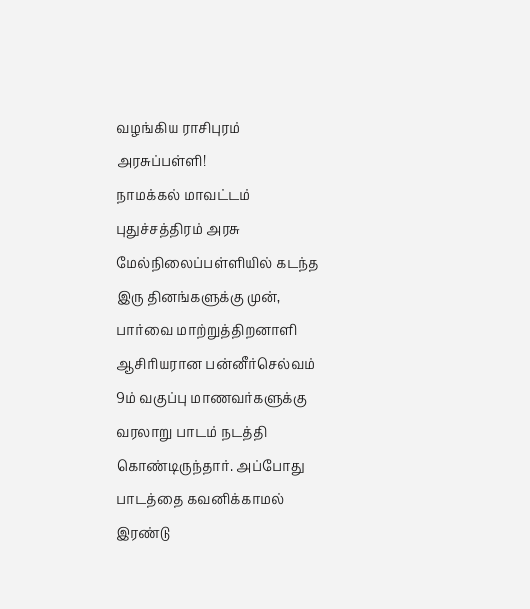வழங்கிய ராசிபுரம் அரசுப்பள்ளி!
நாமக்கல் மாவட்டம் புதுச்சத்திரம் அரசு மேல்நிலைப்பள்ளியில் கடந்த இரு தினங்களுக்கு முன், பார்வை மாற்றுத்திறனாளி ஆசிரியரான பன்னீர்செல்வம் 9ம் வகுப்பு மாணவர்களுக்கு வரலாறு பாடம் நடத்தி கொண்டிருந்தார். அப்போது பாடத்தை கவனிக்காமல் இரண்டு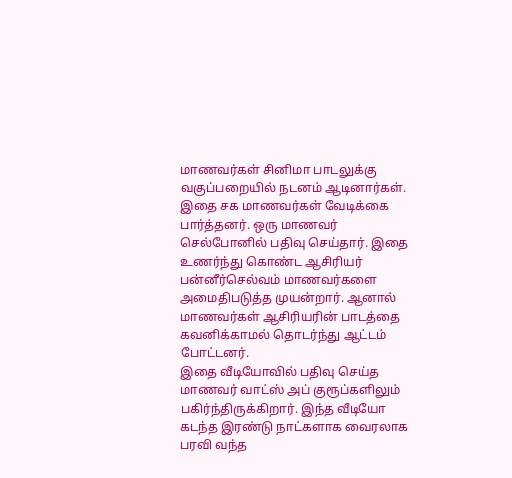மாணவர்கள் சினிமா பாடலுக்கு வகுப்பறையில் நடனம் ஆடினார்கள்.
இதை சக மாணவர்கள் வேடிக்கை பார்த்தனர். ஒரு மாணவர் செல்போனில் பதிவு செய்தார். இதை உணர்ந்து கொண்ட ஆசிரியர் பன்னீர்செல்வம் மாணவர்களை அமைதிபடுத்த முயன்றார். ஆனால் மாணவர்கள் ஆசிரியரின் பாடத்தை கவனிக்காமல் தொடர்ந்து ஆட்டம் போட்டனர்.
இதை வீடியோவில் பதிவு செய்த மாணவர் வாட்ஸ் அப் குரூப்களிலும் பகிர்ந்திருக்கிறார். இந்த வீடியோ கடந்த இரண்டு நாட்களாக வைரலாக பரவி வந்த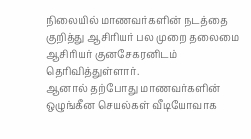நிலையில் மாணவர்களின் நடத்தை குறித்து ஆசிரியர் பல முறை தலைமை ஆசிரியர் குனசேகரனிடம் தெரிவித்துள்ளார்.
ஆனால் தற்போது மாணவர்களின் ஒழுங்கீன செயல்கள் வீடியோவாக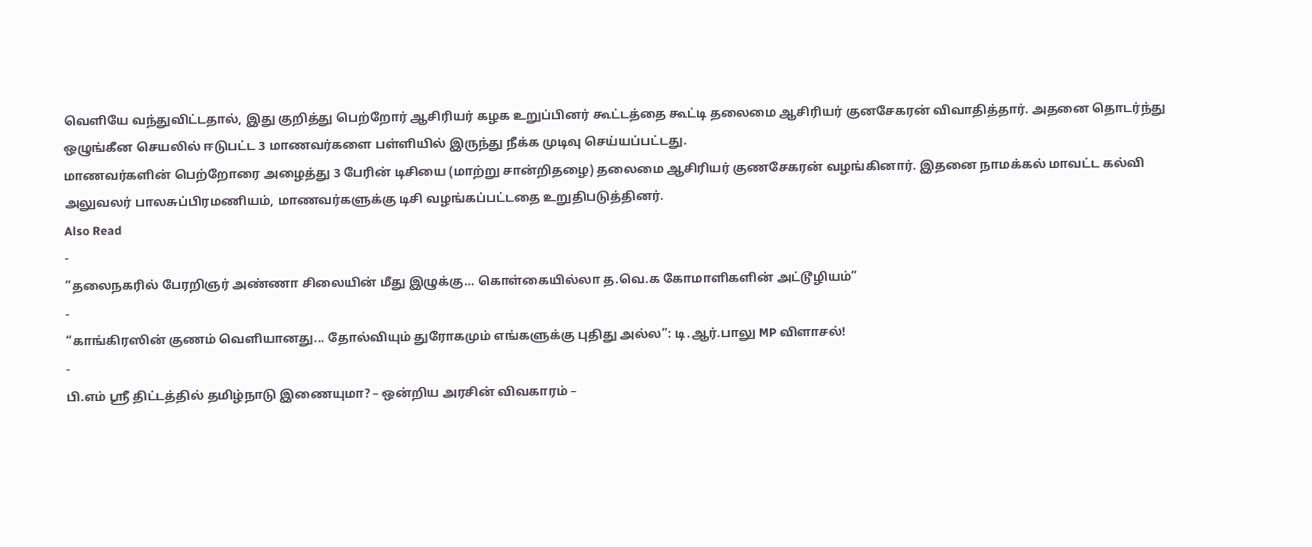வெளியே வந்துவிட்டதால், இது குறித்து பெற்றோர் ஆசிரியர் கழக உறுப்பினர் கூட்டத்தை கூட்டி தலைமை ஆசிரியர் குனசேகரன் விவாதித்தார். அதனை தொடர்ந்து ஒழுங்கீன செயலில் ஈடுபட்ட 3 மாணவர்களை பள்ளியில் இருந்து நீக்க முடிவு செய்யப்பட்டது.
மாணவர்களின் பெற்றோரை அழைத்து 3 பேரின் டிசியை (மாற்று சான்றிதழை) தலைமை ஆசிரியர் குணசேகரன் வழங்கினார். இதனை நாமக்கல் மாவட்ட கல்வி அலுவலர் பாலசுப்பிரமணியம், மாணவர்களுக்கு டிசி வழங்கப்பட்டதை உறுதிபடுத்தினர்.
Also Read
-
”தலைநகரில் பேரறிஞர் அண்ணா சிலையின் மீது இழுக்கு… கொள்கையில்லா த.வெ.க கோமாளிகளின் அட்டூழியம்”
-
“காங்கிரஸின் குணம் வெளியானது... தோல்வியும் துரோகமும் எங்களுக்கு புதிது அல்ல”: டி.ஆர்.பாலு MP விளாசல்!
-
பி.எம் ஸ்ரீ திட்டத்தில் தமிழ்நாடு இணையுமா? – ஒன்றிய அரசின் விவகாரம் –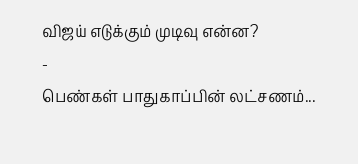விஜய் எடுக்கும் முடிவு என்ன?
-
பெண்கள் பாதுகாப்பின் லட்சணம்...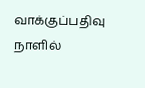வாக்குப்பதிவு நாளில்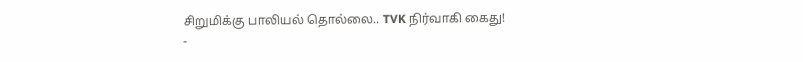சிறுமிக்கு பாலியல் தொல்லை.. TVK நிர்வாகி கைது!
-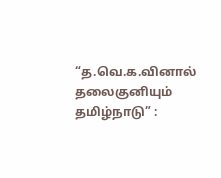“த.வெ.க.வினால் தலைகுனியும் தமிழ்நாடு” :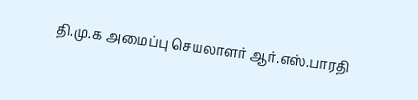தி.மு.க அமைப்பு செயலாளர் ஆர்.எஸ்.பாரதி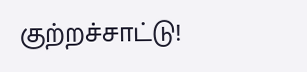குற்றச்சாட்டு!